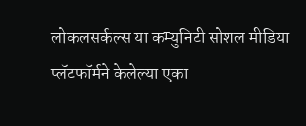लोकलसर्कल्स या कम्युनिटी सोशल मीडिया प्लॅटफॉर्मने केलेल्या एका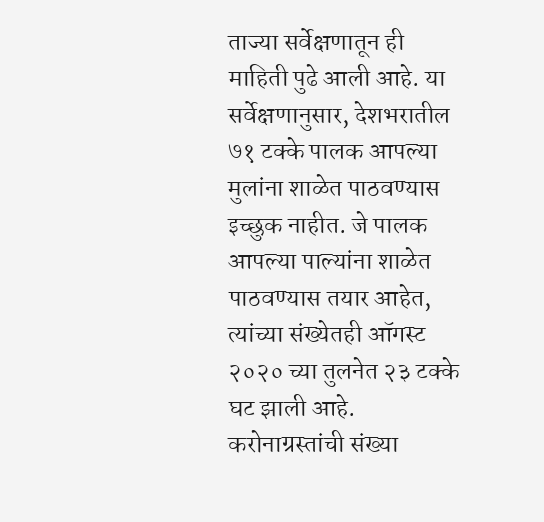ताज्या सर्वेक्षणातून ही माहिती पुढे आली आहे. या सर्वेक्षणानुसार, देशभरातील ७१ टक्के पालक आपल्या मुलांना शाळेत पाठवण्यास इच्छुक नाहीत. जे पालक आपल्या पाल्यांना शाळेत पाठवण्यास तयार आहेत, त्यांच्या संख्येतही ऑगस्ट २०२० च्या तुलनेत २३ टक्के घट झाली आहे. करोनाग्रस्तांची संख्या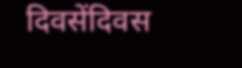दिवसेंदिवस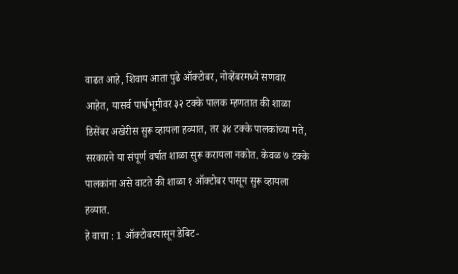वाढत आहे, शिवाय आता पुढे ऑक्टोबर, नोव्हेंबरमध्ये सणवार आहेत, यासर्व पार्श्वभूमीवर ३२ टक्के पालक म्हणतात की शाळा डिसेंबर अखेरीस सुरू व्हायला हव्यात, तर ३४ टक्के पालकांच्या मते, सरकारने या संपूर्ण वर्षात शाळा सुरू करायला नकोत. केवळ ७ टक्के पालकांना असे वाटते की शाळा १ ऑक्टोबर पासून सुरू व्हायला हव्यात.
हे वाचा : 1 ऑक्टोबरपासून डेबिट-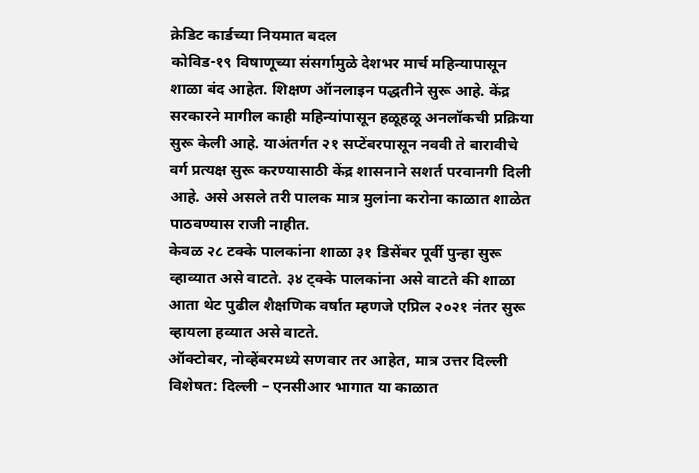क्रेडिट कार्डच्या नियमात बदल
कोविड-१९ विषाणूच्या संसर्गामुळे देशभर मार्च महिन्यापासून शाळा बंद आहेत. शिक्षण ऑनलाइन पद्धतीने सुरू आहे. केंद्र सरकारने मागील काही महिन्यांपासून हळूहळू अनलॉकची प्रक्रिया सुरू केली आहे. याअंतर्गत २१ सप्टेंबरपासून नववी ते बारावीचे वर्ग प्रत्यक्ष सुरू करण्यासाठी केंद्र शासनाने सशर्त परवानगी दिली आहे. असे असले तरी पालक मात्र मुलांना करोना काळात शाळेत पाठवण्यास राजी नाहीत.
केवळ २८ टक्के पालकांना शाळा ३१ डिसेंबर पूर्वी पुन्हा सुरू व्हाव्यात असे वाटते. ३४ ट्क्के पालकांना असे वाटते की शाळा आता थेट पुढील शैक्षणिक वर्षात म्हणजे एप्रिल २०२१ नंतर सुरू व्हायला हव्यात असे वाटते.
ऑक्टोबर, नोव्हेंबरमध्ये सणवार तर आहेत, मात्र उत्तर दिल्ली विशेषत: दिल्ली – एनसीआर भागात या काळात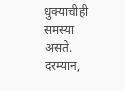धुक्याचीही समस्या असते.
दरम्यान,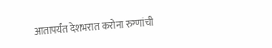आतापर्यंत देशभरात करोना रुग्णांची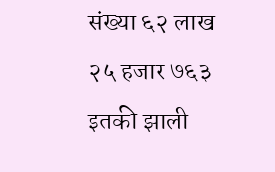संख्या ६२ लाख २५ हजार ७६३ इतकी झाली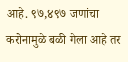आहे. ९७,४९७ जणांचा करोनामुळे बळी गेला आहे तर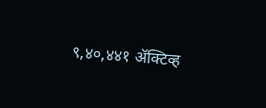९,४०,४४१ ॲक्टिव्ह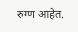रुग्ण आहेत.